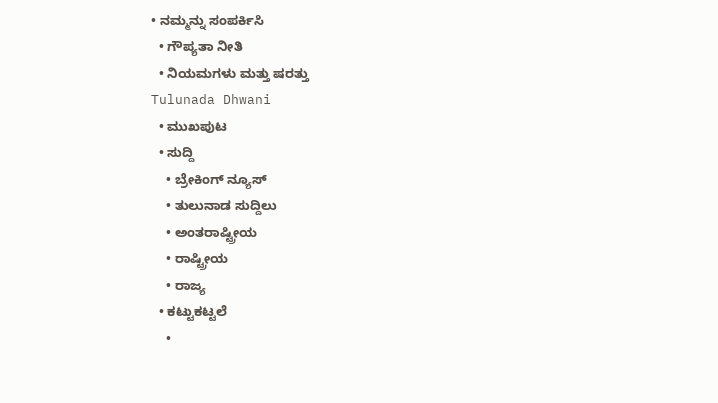• ನಮ್ಮನ್ನು ಸಂಪರ್ಕಿಸಿ
  • ಗೌಪ್ಯತಾ ನೀತಿ
  • ನಿಯಮಗಳು ಮತ್ತು ಷರತ್ತು
Tulunada Dhwani
  • ಮುಖಪುಟ
  • ಸುದ್ದಿ
    • ಬ್ರೇಕಿಂಗ್ ನ್ಯೂಸ್
    • ತುಲುನಾಡ ಸುದ್ದಿಲು
    • ಅಂತರಾಷ್ಟ್ರೀಯ
    • ರಾಷ್ಟ್ರೀಯ
    • ರಾಜ್ಯ
  • ಕಟ್ಟುಕಟ್ಟಲೆ
    •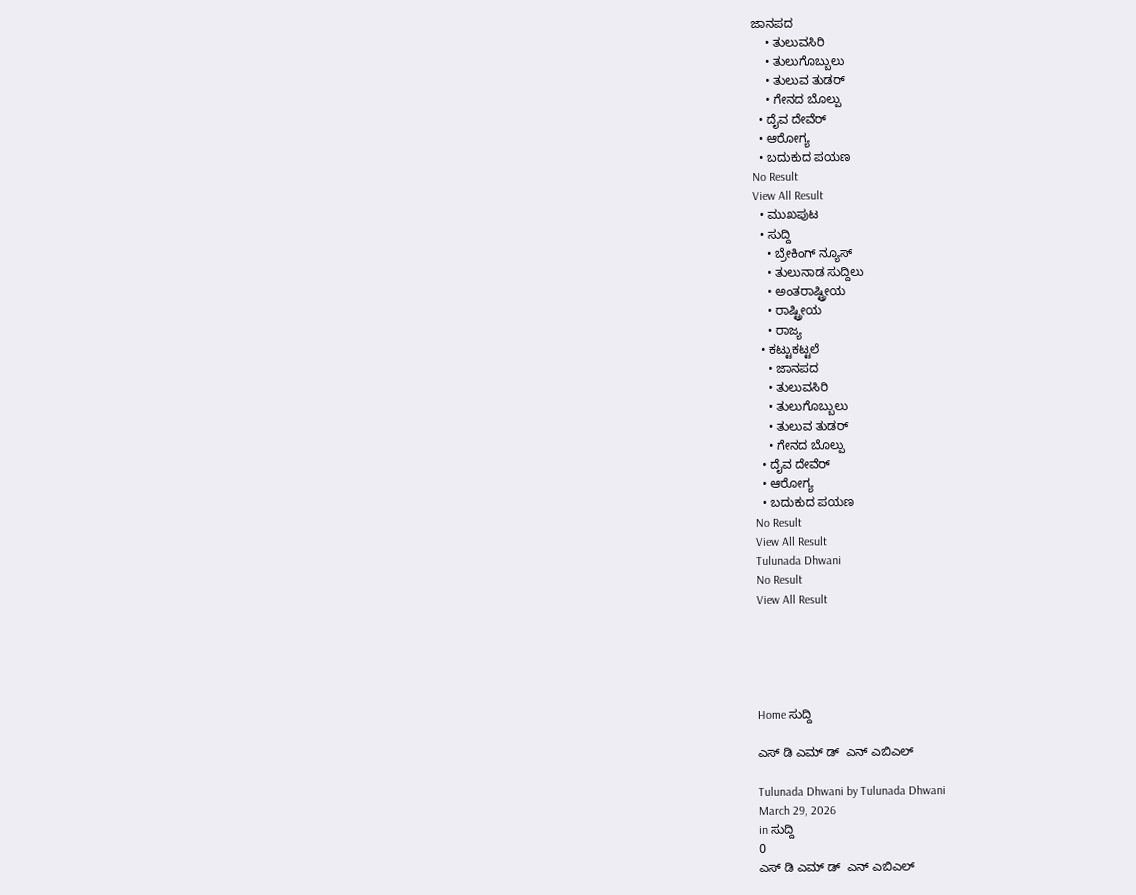ಜಾನಪದ
    • ತುಲುವಸಿರಿ
    • ತುಲುಗೊಬ್ಬುಲು
    • ತುಲುವ ತುಡರ್
    • ಗೇನದ ಬೊಲ್ಪು
  • ದೈವ ದೇವೆರ್
  • ಆರೋಗ್ಯ
  • ಬದುಕುದ ಪಯಣ
No Result
View All Result
  • ಮುಖಪುಟ
  • ಸುದ್ದಿ
    • ಬ್ರೇಕಿಂಗ್ ನ್ಯೂಸ್
    • ತುಲುನಾಡ ಸುದ್ದಿಲು
    • ಅಂತರಾಷ್ಟ್ರೀಯ
    • ರಾಷ್ಟ್ರೀಯ
    • ರಾಜ್ಯ
  • ಕಟ್ಟುಕಟ್ಟಲೆ
    • ಜಾನಪದ
    • ತುಲುವಸಿರಿ
    • ತುಲುಗೊಬ್ಬುಲು
    • ತುಲುವ ತುಡರ್
    • ಗೇನದ ಬೊಲ್ಪು
  • ದೈವ ದೇವೆರ್
  • ಆರೋಗ್ಯ
  • ಬದುಕುದ ಪಯಣ
No Result
View All Result
Tulunada Dhwani
No Result
View All Result





Home ಸುದ್ದಿ

ಎಸ್ ಡಿ ಎಮ್ ಡ್  ಎನ್ ಎಬಿಎಲ್

Tulunada Dhwani by Tulunada Dhwani
March 29, 2026
in ಸುದ್ದಿ
0
ಎಸ್ ಡಿ ಎಮ್ ಡ್  ಎನ್ ಎಬಿಎಲ್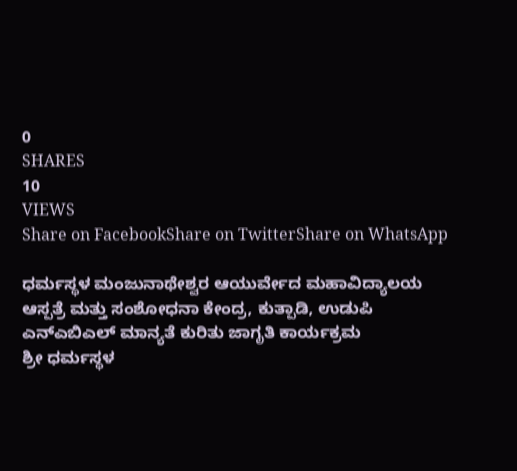0
SHARES
10
VIEWS
Share on FacebookShare on TwitterShare on WhatsApp

ಧರ್ಮಸ್ಥಳ ಮಂಜುನಾಥೇಶ್ವರ ಆಯುರ್ವೇದ ಮಹಾವಿದ್ಯಾಲಯ ಆಸ್ಪತ್ರೆ ಮತ್ತು ಸಂಶೋಧನಾ ಕೇಂದ್ರ, ಕುತ್ಪಾಡಿ, ಉಡುಪಿ
ಎನ್‌ಎಬಿಎಲ್ ಮಾನ್ಯತೆ ಕುರಿತು ಜಾಗೃತಿ ಕಾರ್ಯಕ್ರಮ
ಶ್ರೀ ಧರ್ಮಸ್ಥಳ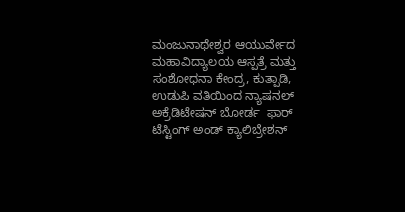ಮಂಜುನಾಥೇಶ್ವರ ಆಯುರ್ವೇದ ಮಹಾವಿದ್ಯಾಲಯ ಆಸ್ಪತ್ರೆ ಮತ್ತು ಸಂಶೋಧನಾ ಕೇಂದ್ರ, ಕುತ್ಪಾಡಿ, ಉಡುಪಿ ವತಿಯಿಂದ ನ್ಯಾಷನಲ್ ಅಕ್ರೆಡಿಟೇಷನ್ ಬೋರ್ಡ  ಫಾರ್ ಟೆಸ್ಟಿಂಗ್ ಅಂಡ್ ಕ್ಯಾಲಿಬ್ರೇಶನ್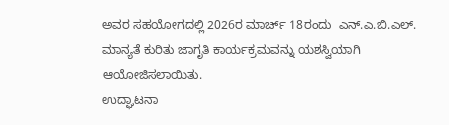ಅವರ ಸಹಯೋಗದಲ್ಲಿ 2026ರ ಮಾರ್ಚ್ 18ರಂದು  ಎನ್‌.ಎ.ಬಿ.ಎಲ್. ಮಾನ್ಯತೆ ಕುರಿತು ಜಾಗೃತಿ ಕಾರ್ಯಕ್ರಮವನ್ನು ಯಶಸ್ವಿಯಾಗಿ ಆಯೋಜಿಸಲಾಯಿತು.
ಉದ್ಘಾಟನಾ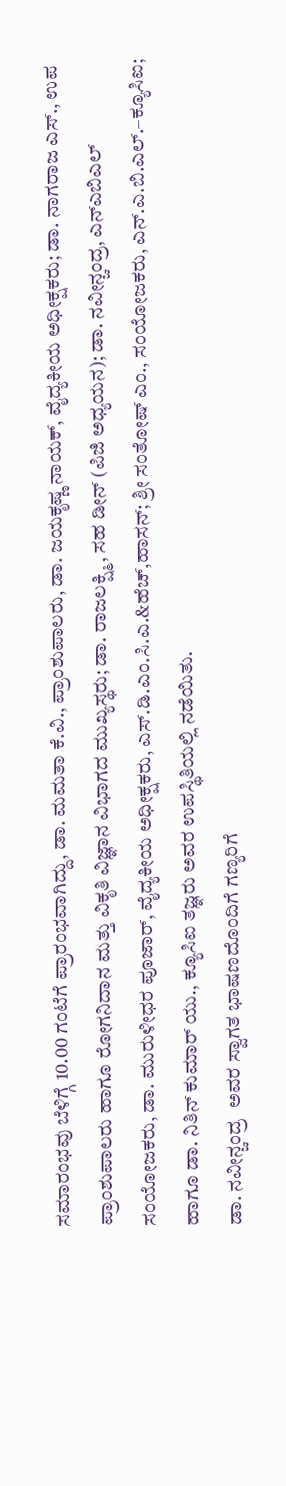ಸಮಾರಂಭವು ಬೆಳಿಗ್ಗೆ 10.00 ಗಂಟೆಗೆ ಪ್ರಾರಂಭವಾಗಿದ್ದು, ಡಾ. ಮಮತಾ ಕೆ.ವಿ., ಪ್ರಾಂಶುಪಾಲರು, ಡಾ. ಜಯಕೃಷ್ಣ ನಾಯಕ್, ವೈದ್ಯಕೀಯ ಅಧೀಕ್ಷಕರು; ಡಾ. ನಾಗರಾಜ ಎಸ್., ಉಪ ಪ್ರಾಂಶುಪಾಲರು ಹಾಗೂ ರೋಗನಿದಾನ ಮತ್ತು ವಿಕೃತಿ ವಿಜ್ಞಾನ ವಿಭಾಗದ ಮುಖ್ಯಸ್ಥರು; ಡಾ. ರಾಜಲಕ್ಷ್ಮಿ, ಸಹ ಡೀನ್ (ಪಿಜಿ ಅಧ್ಯಯನ); ಡಾ. ನವೀನ್ಚಂದ್ರ, ಎನ್‌ಎಬಿಎಲ್ ಸಂಯೋಜಕರು, ಡಾ. ಮುರುಳೀಧರ ಪೂಜಾರ್, ವೈದ್ಯಕೀಯ ಅಧೀಕ್ಷಕರು, ಎಸ್‌.ಡಿ.ಎಂ.ಸಿ.ಎ.&ಹೆಚ್,ಹಾಸನ್; ಶ್ರೀ ಸಂತೋಷ್ ಎಂ., ಸಂಯೋಜಕರು, ಎನ್‌.ಎ.ಬಿ.ಎಲ್.–ಕ್ಯೂಸಿಐ; ಹಾಗೂ ಡಾ. ನಿತಿನ್ ಕುಮಾರ್ ಯು., ಕ್ಯೂಸಿಐ ತಜ್ಞರು ಅವರ ಉಪಸ್ಥಿತಿಯಲ್ಲಿ ನಡೆಯಿತು.
ಡಾ. ನವೀನ್ಚಂದ್ರ  ಅವರ ಸ್ವಾಗತ ಭಾಷಣದೊಂದಿಗೆ ಗಣ್ಯರಿಗೆ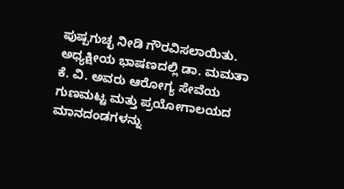ಪುಷ್ಪಗುಚ್ಛ ನೀಡಿ ಗೌರವಿಸಲಾಯಿತು. ಅಧ್ಯಕ್ಷೀಯ ಭಾಷಣದಲ್ಲಿ ಡಾ. ಮಮತಾ ಕೆ. ವಿ. ಅವರು ಆರೋಗ್ಯ ಸೇವೆಯ ಗುಣಮಟ್ಟ ಮತ್ತು ಪ್ರಯೋಗಾಲಯದ ಮಾನದಂಡಗಳನ್ನು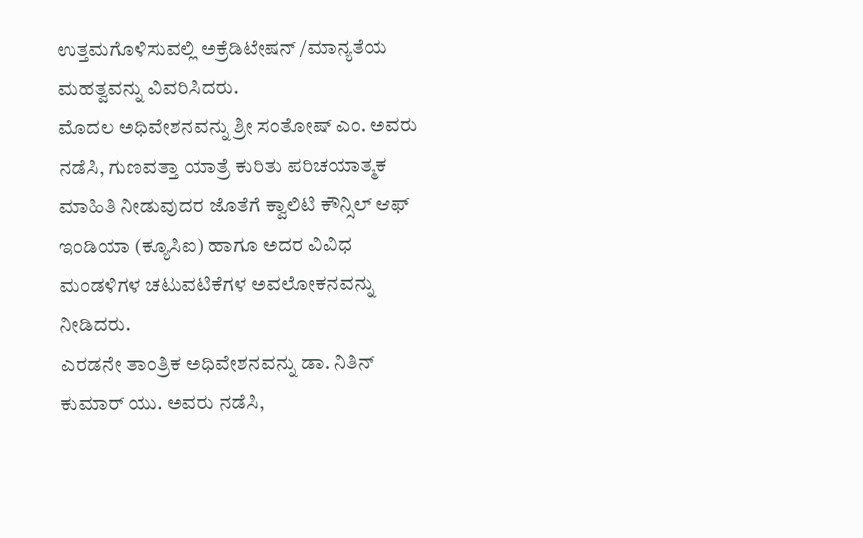ಉತ್ತಮಗೊಳಿಸುವಲ್ಲಿ ಅಕ್ರೆಡಿಟೇಷನ್ /ಮಾನ್ಯತೆಯ ಮಹತ್ವವನ್ನು ವಿವರಿಸಿದರು.
ಮೊದಲ ಅಧಿವೇಶನವನ್ನು ಶ್ರೀ ಸಂತೋಷ್ ಎಂ. ಅವರು ನಡೆಸಿ, ಗುಣವತ್ತಾ ಯಾತ್ರೆ ಕುರಿತು ಪರಿಚಯಾತ್ಮಕ ಮಾಹಿತಿ ನೀಡುವುದರ ಜೊತೆಗೆ ಕ್ವಾಲಿಟಿ ಕೌನ್ಸಿಲ್ ಆಫ್ ಇಂಡಿಯಾ (ಕ್ಯೂಸಿಐ) ಹಾಗೂ ಅದರ ವಿವಿಧ ಮಂಡಳಿಗಳ ಚಟುವಟಿಕೆಗಳ ಅವಲೋಕನವನ್ನು ನೀಡಿದರು.
ಎರಡನೇ ತಾಂತ್ರಿಕ ಅಧಿವೇಶನವನ್ನು ಡಾ. ನಿತಿನ್ ಕುಮಾರ್ ಯು. ಅವರು ನಡೆಸಿ,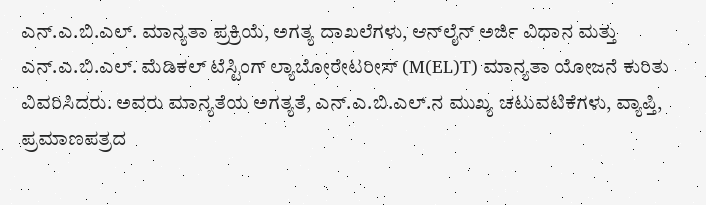ಎನ್‌.ಎ.ಬಿ.ಎಲ್. ಮಾನ್ಯತಾ ಪ್ರಕ್ರಿಯೆ, ಅಗತ್ಯ ದಾಖಲೆಗಳು, ಆನ್‌ಲೈನ್ ಅರ್ಜಿ ವಿಧಾನ ಮತ್ತು ಎನ್‌.ಎ.ಬಿ.ಎಲ್. ಮೆಡಿಕಲ್ ಟೆಸ್ಟಿಂಗ್ ಲ್ಯಾಬೋರೇಟರೀಸ್ (M(EL)T) ಮಾನ್ಯತಾ ಯೋಜನೆ ಕುರಿತು ವಿವರಿಸಿದರು. ಅವರು ಮಾನ್ಯತೆಯ ಅಗತ್ಯತೆ, ಎನ್‌.ಎ.ಬಿ.ಎಲ್.ನ ಮುಖ್ಯ ಚಟುವಟಿಕೆಗಳು, ವ್ಯಾಪ್ತಿ, ಪ್ರಮಾಣಪತ್ರದ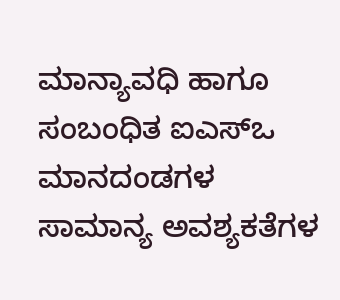ಮಾನ್ಯಾವಧಿ ಹಾಗೂ ಸಂಬಂಧಿತ ಐಎಸ್‌ಒ ಮಾನದಂಡಗಳ ಸಾಮಾನ್ಯ ಅವಶ್ಯಕತೆಗಳ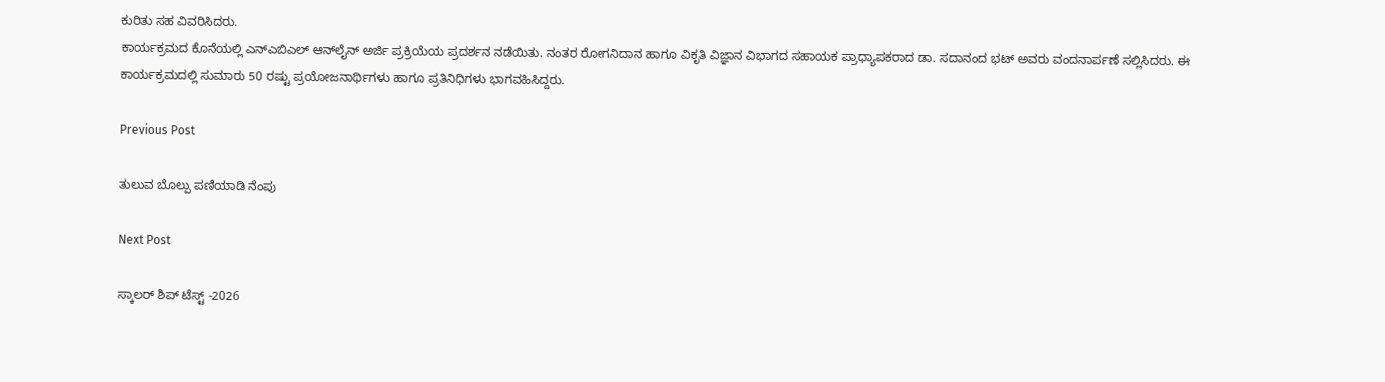ಕುರಿತು ಸಹ ವಿವರಿಸಿದರು.
ಕಾರ್ಯಕ್ರಮದ ಕೊನೆಯಲ್ಲಿ ಎನ್‌ಎಬಿಎಲ್ ಆನ್‌ಲೈನ್ ಅರ್ಜಿ ಪ್ರಕ್ರಿಯೆಯ ಪ್ರದರ್ಶನ ನಡೆಯಿತು. ನಂತರ ರೋಗನಿದಾನ ಹಾಗೂ ವಿಕೃತಿ ವಿಜ್ಞಾನ ವಿಭಾಗದ ಸಹಾಯಕ ಪ್ರಾಧ್ಯಾಪಕರಾದ ಡಾ. ಸದಾನಂದ ಭಟ್ ಅವರು ವಂದನಾರ್ಪಣೆ ಸಲ್ಲಿಸಿದರು. ಈ ಕಾರ್ಯಕ್ರಮದಲ್ಲಿ ಸುಮಾರು 50 ರಷ್ಟು ಪ್ರಯೋಜನಾರ್ಥಿಗಳು ಹಾಗೂ ಪ್ರತಿನಿಧಿಗಳು ಭಾಗವಹಿಸಿದ್ದರು.

Previous Post

ತುಲುವ ಬೊಲ್ಪು ಪಣಿಯಾಡಿ ನೆಂಪು

Next Post

ಸ್ಕಾಲರ್ ಶಿಪ್ ಟೆಸ್ಟ್ -2026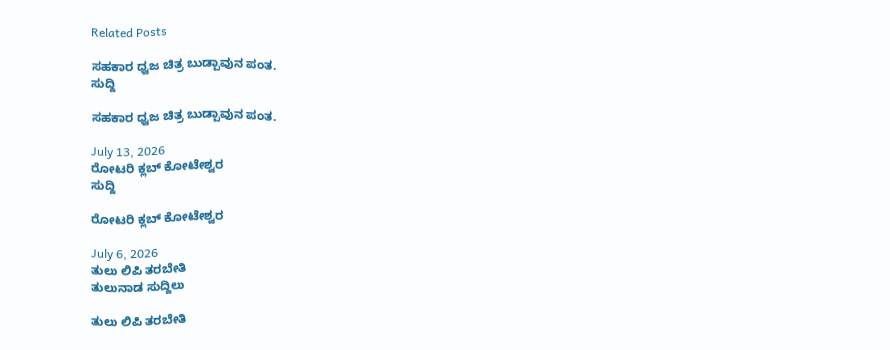Related Posts

ಸಹಕಾರ ಧ್ವಜ ಚಿತ್ರ ಬುಡ್ಪಾವುನ ಪಂತ.
ಸುದ್ದಿ

ಸಹಕಾರ ಧ್ವಜ ಚಿತ್ರ ಬುಡ್ಪಾವುನ ಪಂತ.

July 13, 2026
ರೋಟರಿ ಕ್ಲಬ್ ಕೋಟೇಶ್ವರ
ಸುದ್ದಿ

ರೋಟರಿ ಕ್ಲಬ್ ಕೋಟೇಶ್ವರ

July 6, 2026
ತುಲು ಲಿಪಿ ತರಬೇತಿ
ತುಲುನಾಡ ಸುದ್ದಿಲು

ತುಲು ಲಿಪಿ ತರಬೇತಿ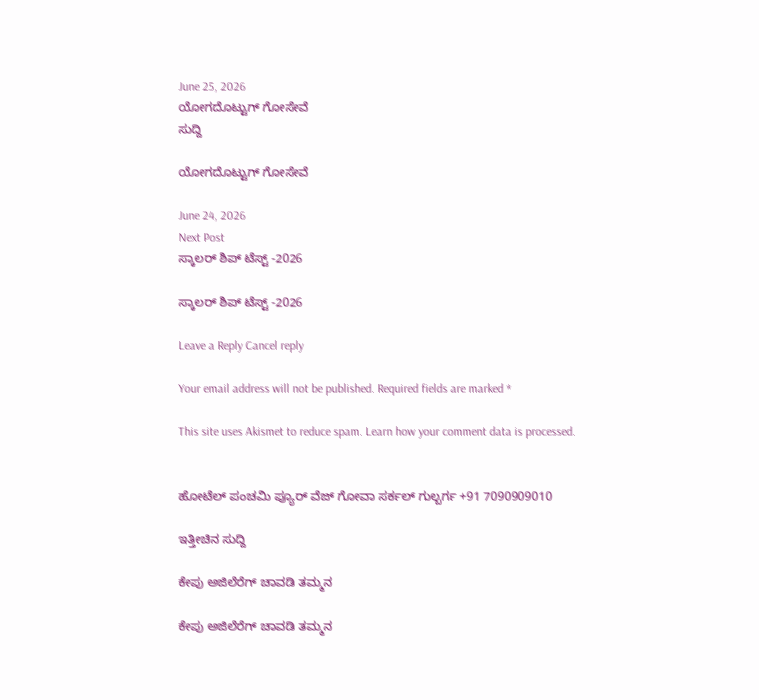June 25, 2026
ಯೋಗದೊಟ್ಟುಗ್ ಗೋಸೇವೆ
ಸುದ್ದಿ

ಯೋಗದೊಟ್ಟುಗ್ ಗೋಸೇವೆ

June 24, 2026
Next Post
ಸ್ಕಾಲರ್ ಶಿಪ್ ಟೆಸ್ಟ್ -2026

ಸ್ಕಾಲರ್ ಶಿಪ್ ಟೆಸ್ಟ್ -2026

Leave a Reply Cancel reply

Your email address will not be published. Required fields are marked *

This site uses Akismet to reduce spam. Learn how your comment data is processed.


ಹೋಟೆಲ್ ಪಂಚಮಿ ಪ್ಯೂರ್ ವೆಜ್ ಗೋವಾ ಸರ್ಕಲ್ ಗುಲ್ಬರ್ಗ +91 7090909010

ಇತ್ತೀಚಿನ ಸುದ್ದಿ

ಕೇಪು ಅಜಿಲೆರೆಗ್ ಚಾವಡಿ ತಮ್ಮನ

ಕೇಪು ಅಜಿಲೆರೆಗ್ ಚಾವಡಿ ತಮ್ಮನ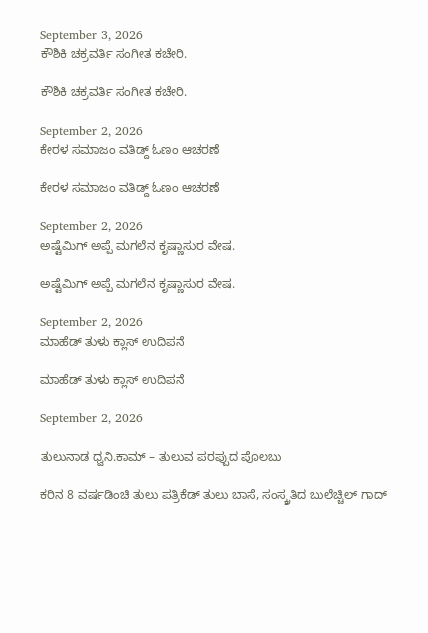September 3, 2026
ಕೌಶಿಕಿ ಚಕ್ರವರ್ತಿ ಸಂಗೀತ ಕಚೇರಿ.

ಕೌಶಿಕಿ ಚಕ್ರವರ್ತಿ ಸಂಗೀತ ಕಚೇರಿ.

September 2, 2026
ಕೇರಳ ಸಮಾಜಂ ವತಿಡ್ದ್ ಓಣಂ ಆಚರಣೆ

ಕೇರಳ ಸಮಾಜಂ ವತಿಡ್ದ್ ಓಣಂ ಆಚರಣೆ

September 2, 2026
ಅಷ್ಟೆಮಿಗ್ ಅಪ್ಪೆ ಮಗಲೆನ ಕೃಷ್ಣಾಸುರ ವೇಷ.

ಅಷ್ಟೆಮಿಗ್ ಅಪ್ಪೆ ಮಗಲೆನ ಕೃಷ್ಣಾಸುರ ವೇಷ.

September 2, 2026
ಮಾಹೆಡ್ ತುಳು ಕ್ಲಾಸ್ ಉದಿಪನೆ

ಮಾಹೆಡ್ ತುಳು ಕ್ಲಾಸ್ ಉದಿಪನೆ

September 2, 2026

ತುಲುನಾಡ ಧ್ವನಿ.ಕಾಮ್ – ತುಲುವ ಪರಪ್ಪುದ ಪೊಲಬು

ಕರಿನ 8 ವರ್ಷಡಿಂಚಿ ತುಲು ಪತ್ರಿಕೆಡ್ ತುಲು ಬಾಸೆ, ಸಂಸ್ಕ್ರತಿದ ಬುಲೆಚ್ಚಿಲ್ ಗಾದ್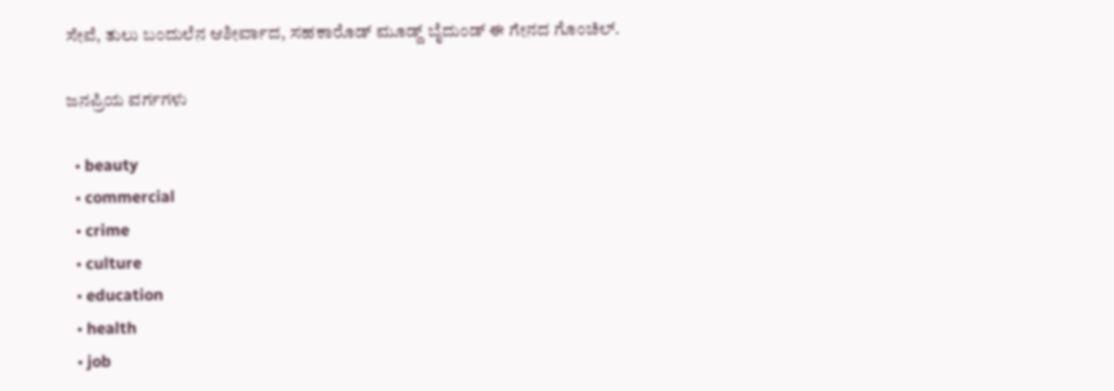ಸೇವೆ, ತುಲು ಬಂದುಲೆನ ಆಶೀರ್ವಾದ, ಸಹಕಾರೊಡ್ ಮೂಡ್ದ್ ಬೈದುಂಡ್ ಈ ಗೇನದ ಗೊಂಚಿಲ್.

ಜನಪ್ರಿಯ ವರ್ಗಗಳು

  • beauty
  • commercial
  • crime
  • culture
  • education
  • health
  • job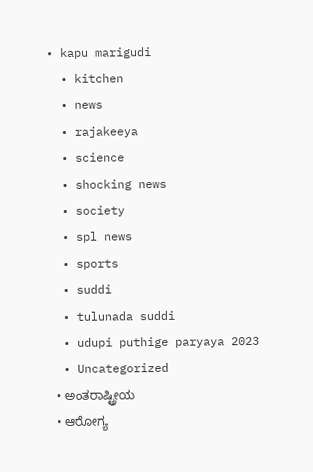• kapu marigudi
  • kitchen
  • news
  • rajakeeya
  • science
  • shocking news
  • society
  • spl news
  • sports
  • suddi
  • tulunada suddi
  • udupi puthige paryaya 2023
  • Uncategorized
  • ಅಂತರಾಷ್ಟ್ರೀಯ
  • ಆರೋಗ್ಯ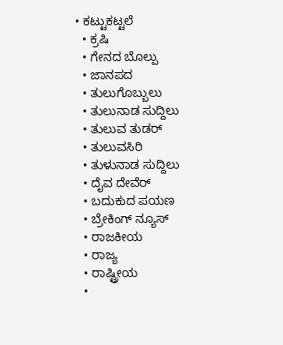• ಕಟ್ಟುಕಟ್ಟಲೆ
  • ಕ್ರಷಿ
  • ಗೇನದ ಬೊಲ್ಪು
  • ಜಾನಪದ
  • ತುಲುಗೊಬ್ಬುಲು
  • ತುಲುನಾಡ ಸುದ್ದಿಲು
  • ತುಲುವ ತುಡರ್
  • ತುಲುವಸಿರಿ
  • ತುಳುನಾಡ ಸುದ್ದಿಲು
  • ದೈವ ದೇವೆರ್
  • ಬದುಕುದ ಪಯಣ
  • ಬ್ರೇಕಿಂಗ್ ನ್ಯೂಸ್
  • ರಾಜಕೀಯ
  • ರಾಜ್ಯ
  • ರಾಷ್ಟ್ರೀಯ
  •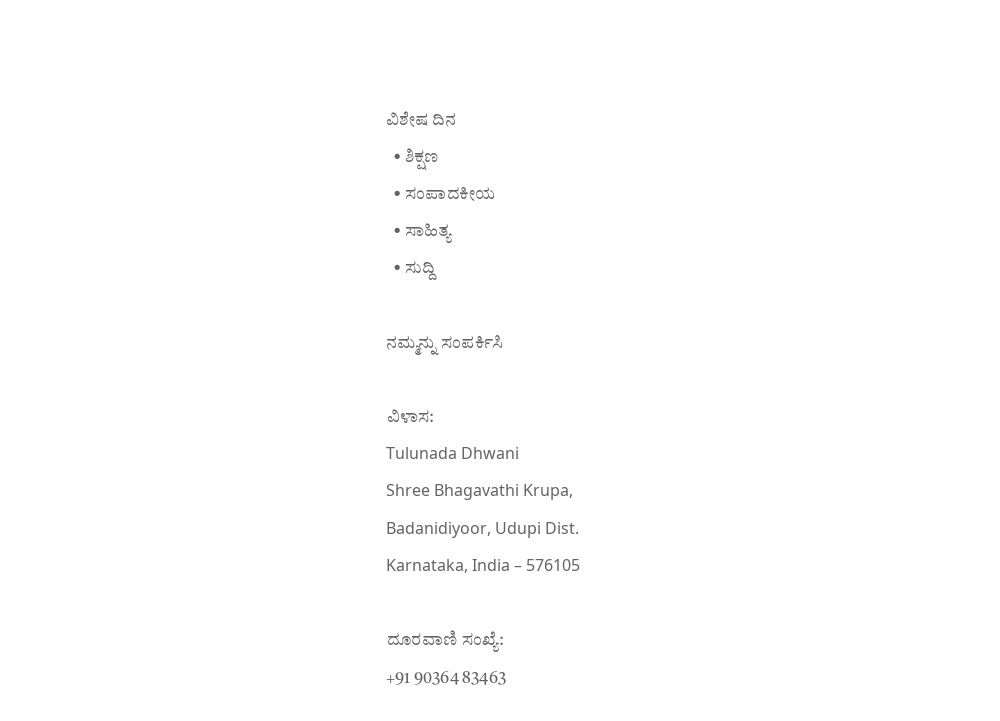ವಿಶೇಷ ದಿನ
  • ಶಿಕ್ಷಣ
  • ಸಂಪಾದಕೀಯ
  • ಸಾಹಿತ್ಯ
  • ಸುದ್ದಿ

ನಮ್ಮನ್ನು ಸಂಪರ್ಕಿಸಿ

ವಿಳಾಸ:
Tulunada Dhwani
Shree Bhagavathi Krupa,
Badanidiyoor, Udupi Dist.
Karnataka, India – 576105

ದೂರವಾಣಿ ಸಂಖ್ಯೆ:
+91 90364 83463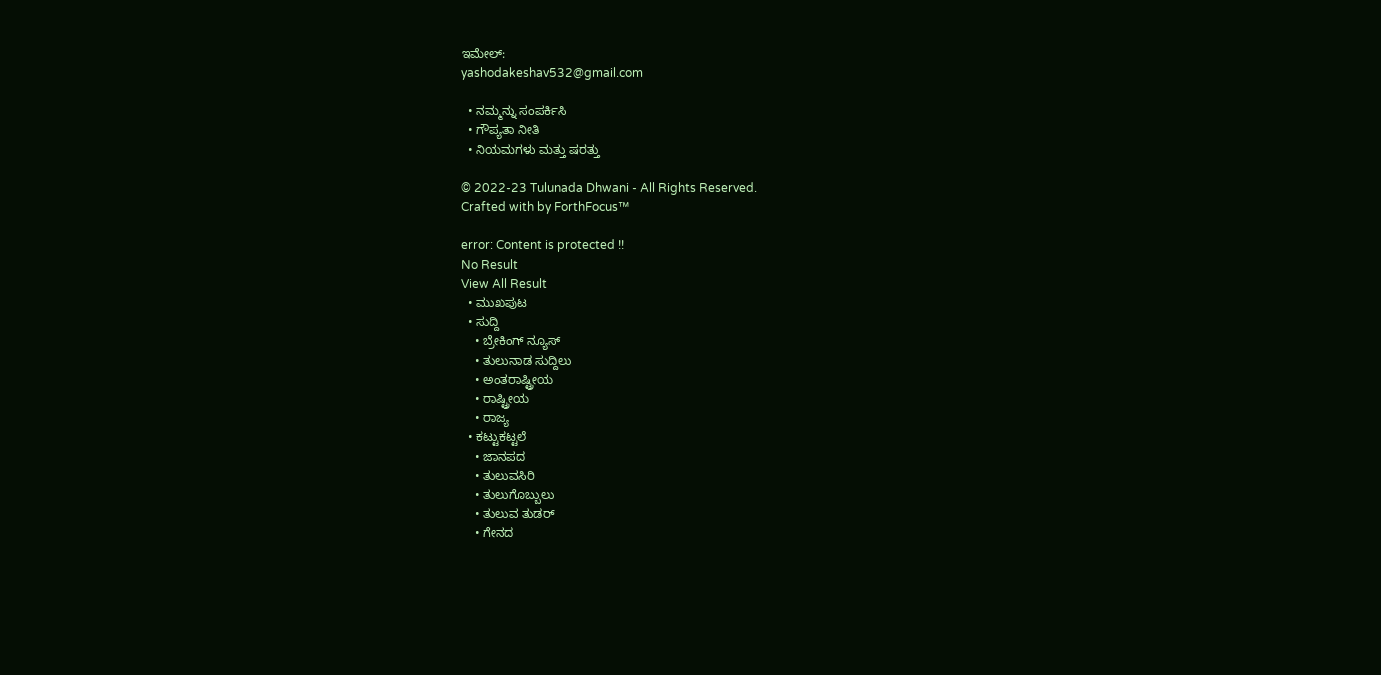ಇಮೇಲ್:
yashodakeshav532@gmail.com

  • ನಮ್ಮನ್ನು ಸಂಪರ್ಕಿಸಿ
  • ಗೌಪ್ಯತಾ ನೀತಿ
  • ನಿಯಮಗಳು ಮತ್ತು ಷರತ್ತು

© 2022-23 Tulunada Dhwani - All Rights Reserved.
Crafted with by ForthFocus™

error: Content is protected !!
No Result
View All Result
  • ಮುಖಪುಟ
  • ಸುದ್ದಿ
    • ಬ್ರೇಕಿಂಗ್ ನ್ಯೂಸ್
    • ತುಲುನಾಡ ಸುದ್ದಿಲು
    • ಅಂತರಾಷ್ಟ್ರೀಯ
    • ರಾಷ್ಟ್ರೀಯ
    • ರಾಜ್ಯ
  • ಕಟ್ಟುಕಟ್ಟಲೆ
    • ಜಾನಪದ
    • ತುಲುವಸಿರಿ
    • ತುಲುಗೊಬ್ಬುಲು
    • ತುಲುವ ತುಡರ್
    • ಗೇನದ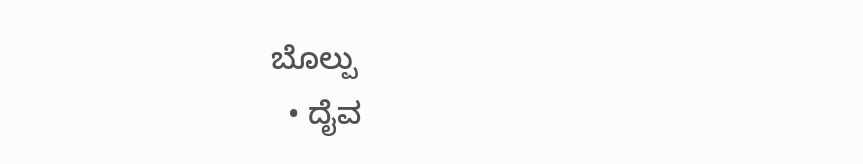ಬೊಲ್ಪು
  • ದೈವ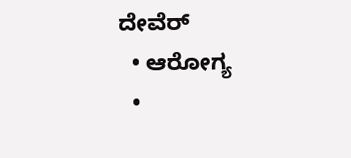ದೇವೆರ್
  • ಆರೋಗ್ಯ
  •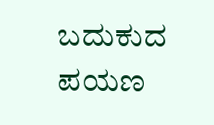ಬದುಕುದ ಪಯಣ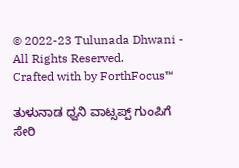© 2022-23 Tulunada Dhwani - All Rights Reserved.
Crafted with by ForthFocus™

ತುಳುನಾಡ ಧ್ವನಿ ವಾಟ್ಸಪ್ಪ್ ಗುಂಪಿಗೆ ಸೇರಿ